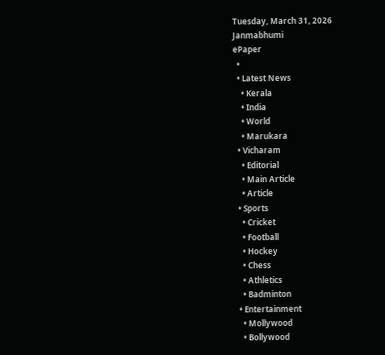Tuesday, March 31, 2026
Janmabhumi
ePaper
  •
  • Latest News
    • Kerala
    • India
    • World
    • Marukara
  • Vicharam
    • Editorial
    • Main Article
    • Article
  • Sports
    • Cricket
    • Football
    • Hockey
    • Chess
    • Athletics
    • Badminton
  • Entertainment
    • Mollywood
    • Bollywood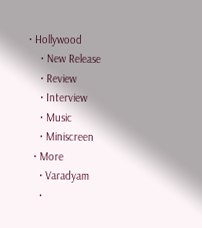• Hollywood
    • New Release
    • Review
    • Interview
    • Music
    • Miniscreen
  • More
    • Varadyam
    •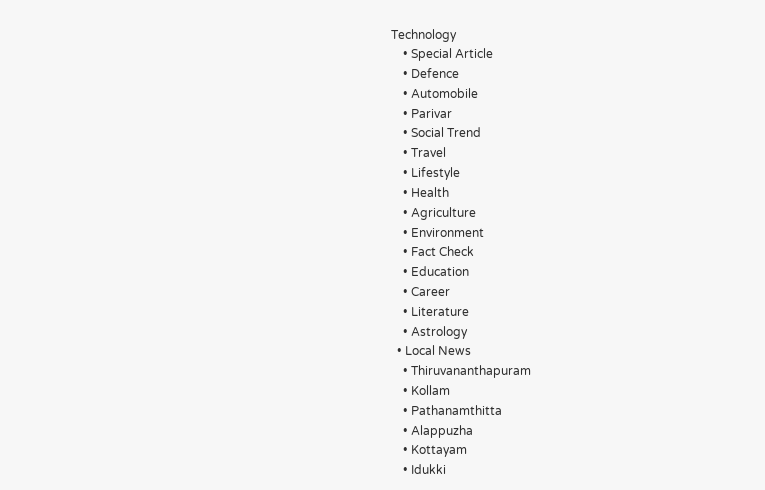Technology
    • Special Article
    • Defence
    • Automobile
    • Parivar
    • Social Trend
    • Travel
    • Lifestyle
    • Health
    • Agriculture
    • Environment
    • Fact Check
    • Education
    • Career
    • Literature
    • Astrology
  • Local News
    • Thiruvananthapuram
    • Kollam
    • Pathanamthitta
    • Alappuzha
    • Kottayam
    • Idukki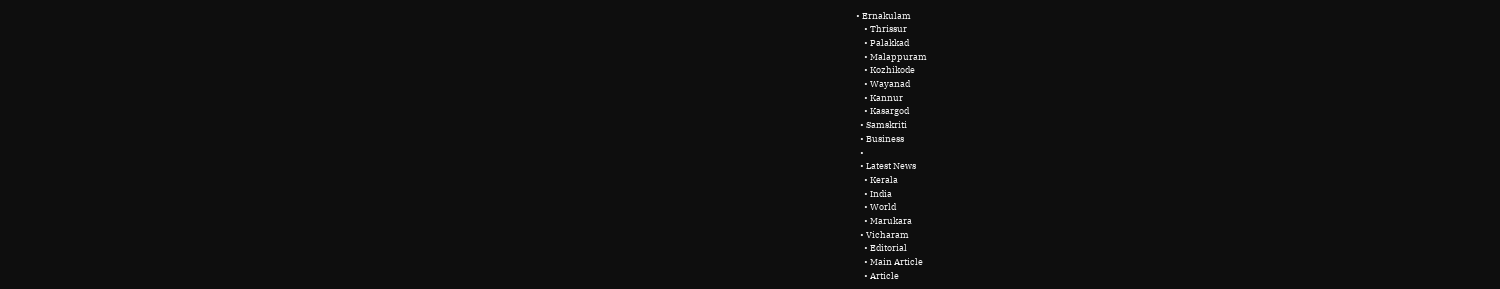• Ernakulam
    • Thrissur
    • Palakkad
    • Malappuram
    • Kozhikode
    • Wayanad
    • Kannur
    • Kasargod
  • Samskriti
  • Business
  •
  • Latest News
    • Kerala
    • India
    • World
    • Marukara
  • Vicharam
    • Editorial
    • Main Article
    • Article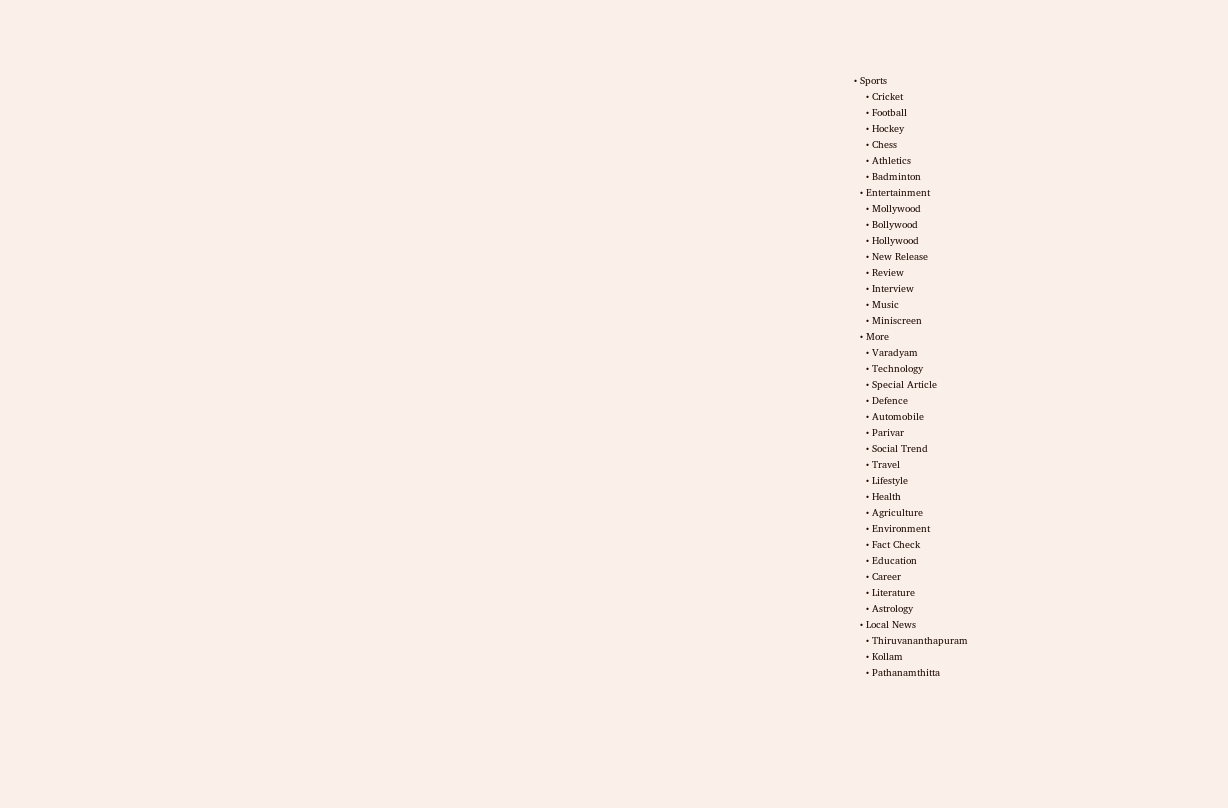• Sports
    • Cricket
    • Football
    • Hockey
    • Chess
    • Athletics
    • Badminton
  • Entertainment
    • Mollywood
    • Bollywood
    • Hollywood
    • New Release
    • Review
    • Interview
    • Music
    • Miniscreen
  • More
    • Varadyam
    • Technology
    • Special Article
    • Defence
    • Automobile
    • Parivar
    • Social Trend
    • Travel
    • Lifestyle
    • Health
    • Agriculture
    • Environment
    • Fact Check
    • Education
    • Career
    • Literature
    • Astrology
  • Local News
    • Thiruvananthapuram
    • Kollam
    • Pathanamthitta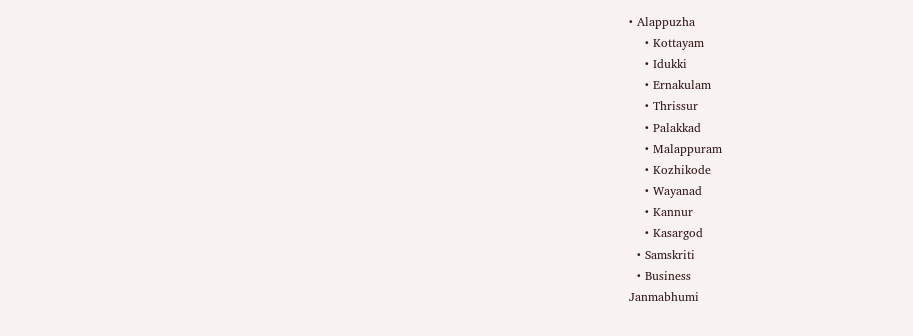• Alappuzha
    • Kottayam
    • Idukki
    • Ernakulam
    • Thrissur
    • Palakkad
    • Malappuram
    • Kozhikode
    • Wayanad
    • Kannur
    • Kasargod
  • Samskriti
  • Business
Janmabhumi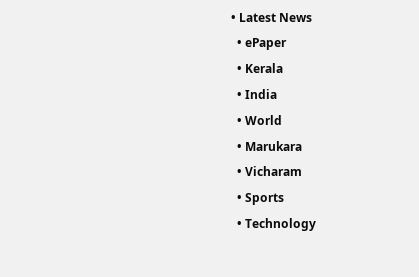• Latest News
  • ePaper
  • Kerala
  • India
  • World
  • Marukara
  • Vicharam
  • Sports
  • Technology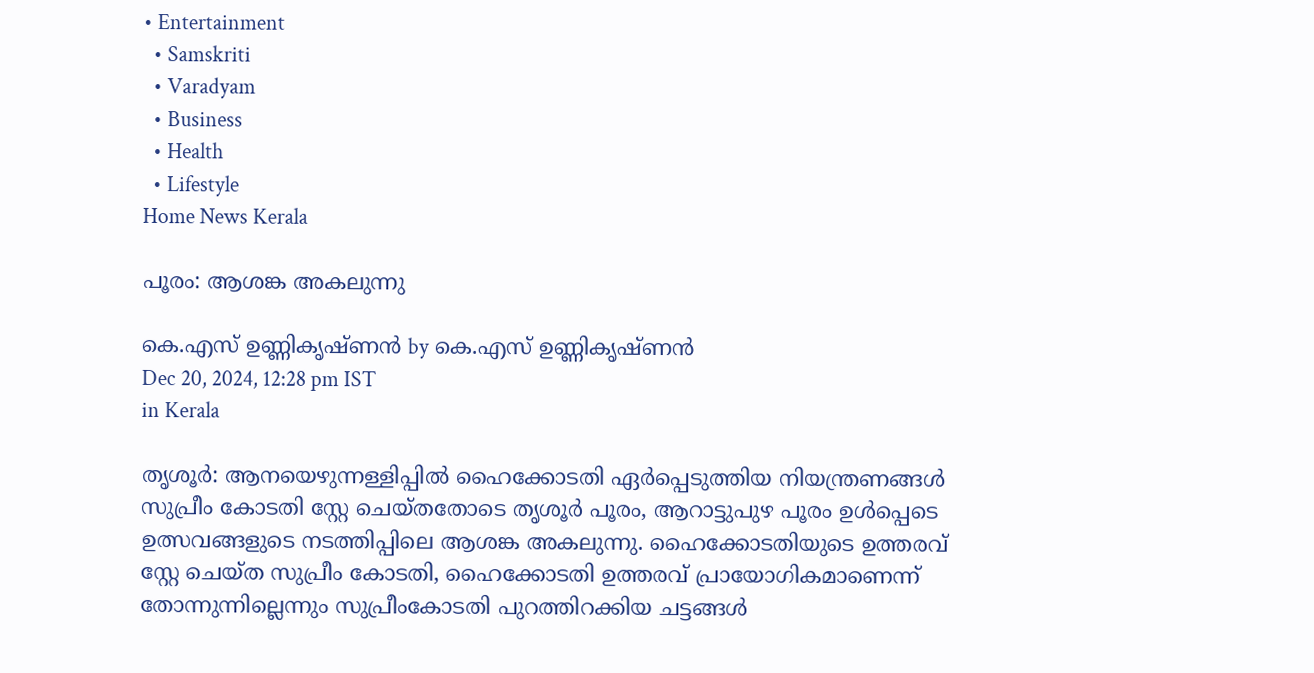• Entertainment
  • Samskriti
  • Varadyam
  • Business
  • Health
  • Lifestyle
Home News Kerala

പൂരം: ആശങ്ക അകലുന്നു

കെ.എസ് ഉണ്ണികൃഷ്ണൻ by കെ.എസ് ഉണ്ണികൃഷ്ണൻ
Dec 20, 2024, 12:28 pm IST
in Kerala

തൃശൂര്‍: ആനയെഴുന്നള്ളിപ്പില്‍ ഹൈക്കോടതി ഏര്‍പ്പെടുത്തിയ നിയന്ത്രണങ്ങള്‍ സുപ്രീം കോടതി സ്റ്റേ ചെയ്തതോടെ തൃശൂര്‍ പൂരം, ആറാട്ടുപുഴ പൂരം ഉള്‍പ്പെടെ ഉത്സവങ്ങളുടെ നടത്തിപ്പിലെ ആശങ്ക അകലുന്നു. ഹൈക്കോടതിയുടെ ഉത്തരവ് സ്റ്റേ ചെയ്ത സുപ്രീം കോടതി, ഹൈക്കോടതി ഉത്തരവ് പ്രായോഗികമാണെന്ന് തോന്നുന്നില്ലെന്നും സുപ്രീംകോടതി പുറത്തിറക്കിയ ചട്ടങ്ങള്‍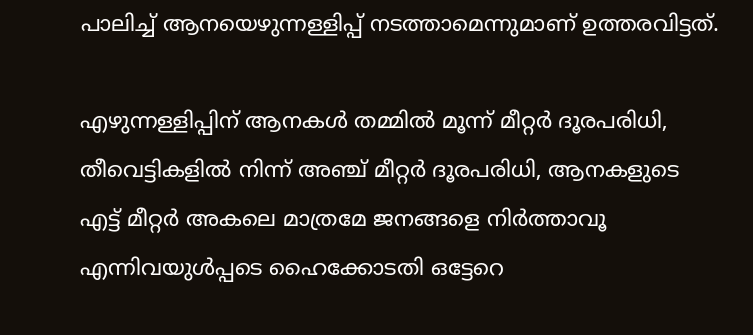പാലിച്ച് ആനയെഴുന്നള്ളിപ്പ് നടത്താമെന്നുമാണ് ഉത്തരവിട്ടത്.

എഴുന്നള്ളിപ്പിന് ആനകള്‍ തമ്മില്‍ മൂന്ന് മീറ്റര്‍ ദൂരപരിധി, തീവെട്ടികളില്‍ നിന്ന് അഞ്ച് മീറ്റര്‍ ദൂരപരിധി, ആനകളുടെ എട്ട് മീറ്റര്‍ അകലെ മാത്രമേ ജനങ്ങളെ നിര്‍ത്താവൂ എന്നിവയുള്‍പ്പടെ ഹൈക്കോടതി ഒട്ടേറെ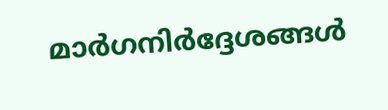മാര്‍ഗനിര്‍ദ്ദേശങ്ങള്‍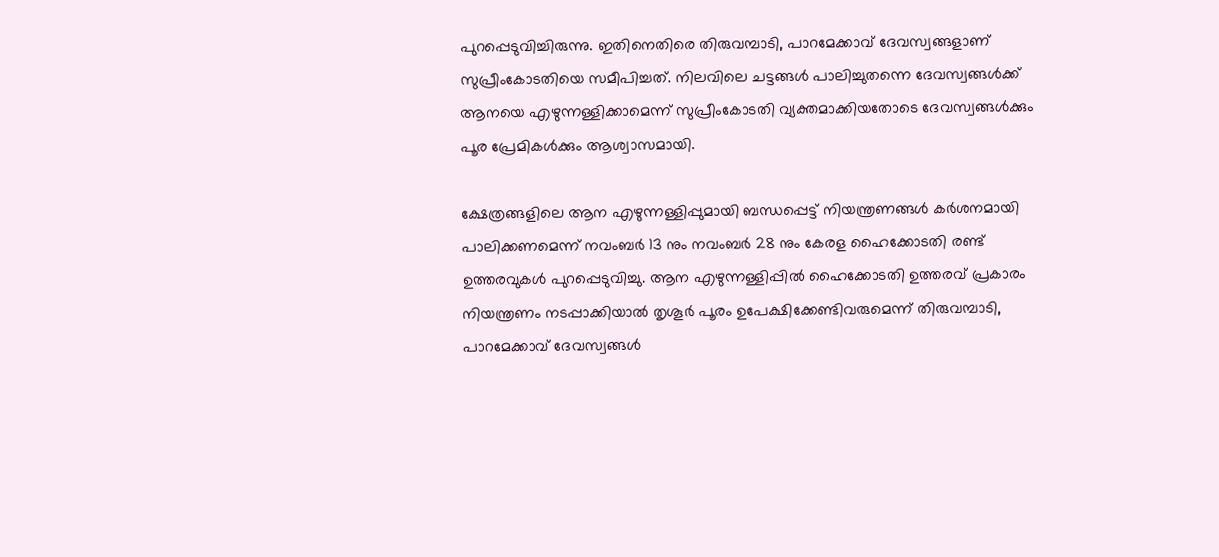പുറപ്പെടുവിച്ചിരുന്നു. ഇതിനെതിരെ തിരുവമ്പാടി, പാറമേക്കാവ് ദേവസ്വങ്ങളാണ് സുപ്രീംകോടതിയെ സമീപിച്ചത്. നിലവിലെ ചട്ടങ്ങള്‍ പാലിച്ചുതന്നെ ദേവസ്വങ്ങള്‍ക്ക് ആനയെ എഴുന്നള്ളിക്കാമെന്ന് സുപ്രീംകോടതി വ്യക്തമാക്കിയതോടെ ദേവസ്വങ്ങള്‍ക്കും പൂര പ്രേമികള്‍ക്കും ആശ്വാസമായി.

ക്ഷേത്രങ്ങളിലെ ആന എഴുന്നള്ളിപ്പുമായി ബന്ധപ്പെട്ട് നിയന്ത്രണങ്ങള്‍ കര്‍ശനമായി പാലിക്കണമെന്ന് നവംബര്‍ 13 നും നവംബര്‍ 28 നും കേരള ഹൈക്കോടതി രണ്ട് ഉത്തരവുകള്‍ പുറപ്പെടുവിച്ചു. ആന എഴുന്നള്ളിപ്പില്‍ ഹൈക്കോടതി ഉത്തരവ് പ്രകാരം നിയന്ത്രണം നടപ്പാക്കിയാല്‍ തൃശൂര്‍ പൂരം ഉപേക്ഷിക്കേണ്ടിവരുമെന്ന് തിരുവമ്പാടി, പാറമേക്കാവ് ദേവസ്വങ്ങള്‍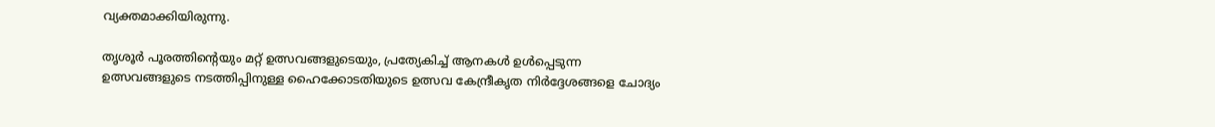വ്യക്തമാക്കിയിരുന്നു.

തൃശൂര്‍ പൂരത്തിന്റെയും മറ്റ് ഉത്സവങ്ങളുടെയും, പ്രത്യേകിച്ച് ആനകള്‍ ഉള്‍പ്പെടുന്ന ഉത്സവങ്ങളുടെ നടത്തിപ്പിനുള്ള ഹൈക്കോടതിയുടെ ഉത്സവ കേന്ദ്രീകൃത നിര്‍ദ്ദേശങ്ങളെ ചോദ്യം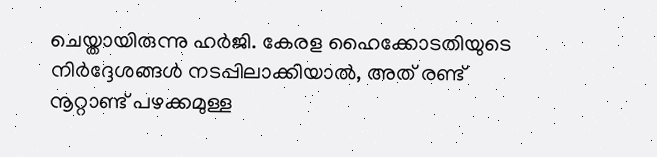ചെയ്തായിരുന്നു ഹര്‍ജി. കേരള ഹൈക്കോടതിയുടെ നിര്‍ദ്ദേശങ്ങള്‍ നടപ്പിലാക്കിയാല്‍, അത് രണ്ട് നൂറ്റാണ്ട് പഴക്കമുള്ള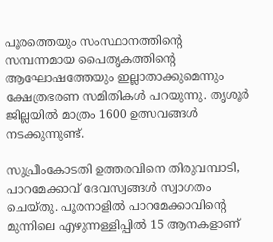പൂരത്തെയും സംസ്ഥാനത്തിന്റെ സമ്പന്നമായ പൈതൃകത്തിന്റെ ആഘോഷത്തേയും ഇല്ലാതാക്കുമെന്നും ക്ഷേത്രഭരണ സമിതികള്‍ പറയുന്നു. തൃശൂര്‍ ജില്ലയില്‍ മാത്രം 1600 ഉത്സവങ്ങള്‍ നടക്കുന്നുണ്ട്.

സുപ്രീംകോടതി ഉത്തരവിനെ തിരുവമ്പാടി, പാറമേക്കാവ് ദേവസ്വങ്ങള്‍ സ്വാഗതം ചെയ്തു. പൂരനാളില്‍ പാറമേക്കാവിന്റെ മുന്നിലെ എഴുന്നള്ളിപ്പില്‍ 15 ആനകളാണ്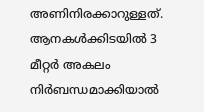അണിനിരക്കാറുള്ളത്. ആനകള്‍ക്കിടയില്‍ 3 മീറ്റര്‍ അകലം നിര്‍ബന്ധമാക്കിയാല്‍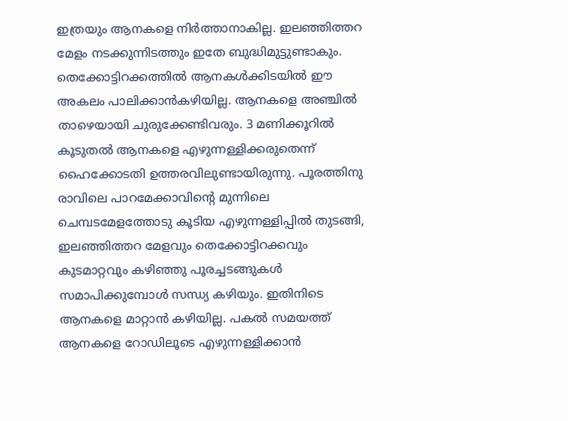ഇത്രയും ആനകളെ നിര്‍ത്താനാകില്ല. ഇലഞ്ഞിത്തറ മേളം നടക്കുന്നിടത്തും ഇതേ ബുദ്ധിമുട്ടുണ്ടാകും. തെക്കോട്ടിറക്കത്തില്‍ ആനകള്‍ക്കിടയില്‍ ഈ അകലം പാലിക്കാന്‍കഴിയില്ല. ആനകളെ അഞ്ചില്‍ താഴെയായി ചുരുക്കേണ്ടിവരും. 3 മണിക്കൂറില്‍ കൂടുതല്‍ ആനകളെ എഴുന്നള്ളിക്കരുതെന്ന് ഹൈക്കോടതി ഉത്തരവിലുണ്ടായിരുന്നു. പൂരത്തിനു രാവിലെ പാറമേക്കാവിന്റെ മുന്നിലെ ചെമ്പടമേളത്തോടു കൂടിയ എഴുന്നള്ളിപ്പില്‍ തുടങ്ങി, ഇലഞ്ഞിത്തറ മേളവും തെക്കോട്ടിറക്കവും കുടമാറ്റവും കഴിഞ്ഞു പൂരച്ചടങ്ങുകള്‍ സമാപിക്കുമ്പോള്‍ സന്ധ്യ കഴിയും. ഇതിനിടെ ആനകളെ മാറ്റാന്‍ കഴിയില്ല. പകല്‍ സമയത്ത് ആനകളെ റോഡിലൂടെ എഴുന്നള്ളിക്കാന്‍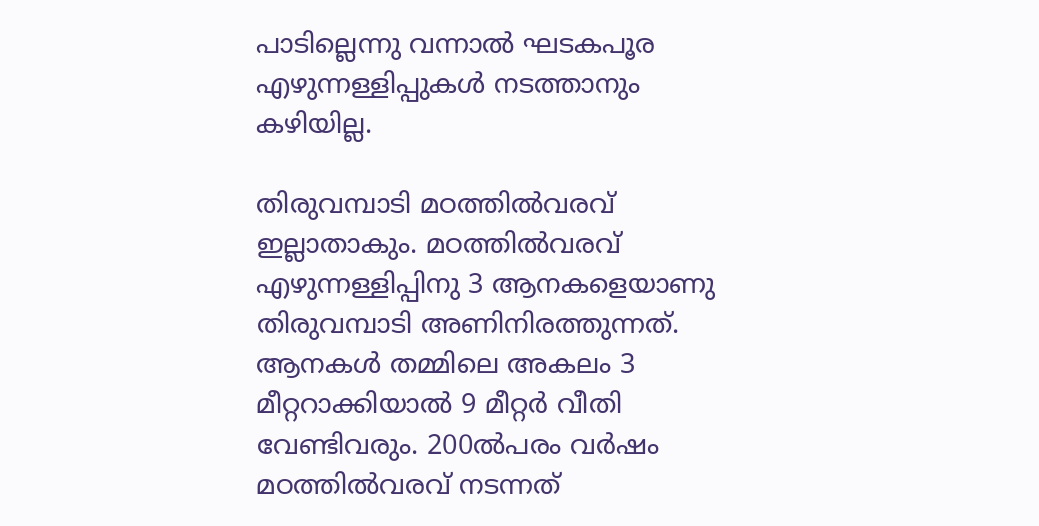പാടില്ലെന്നു വന്നാല്‍ ഘടകപൂര എഴുന്നള്ളിപ്പുകള്‍ നടത്താനും കഴിയില്ല.

തിരുവമ്പാടി മഠത്തില്‍വരവ് ഇല്ലാതാകും. മഠത്തില്‍വരവ് എഴുന്നള്ളിപ്പിനു 3 ആനകളെയാണു തിരുവമ്പാടി അണിനിരത്തുന്നത്. ആനകള്‍ തമ്മിലെ അകലം 3 മീറ്ററാക്കിയാല്‍ 9 മീറ്റര്‍ വീതി വേണ്ടിവരും. 200ല്‍പരം വര്‍ഷം മഠത്തില്‍വരവ് നടന്നത്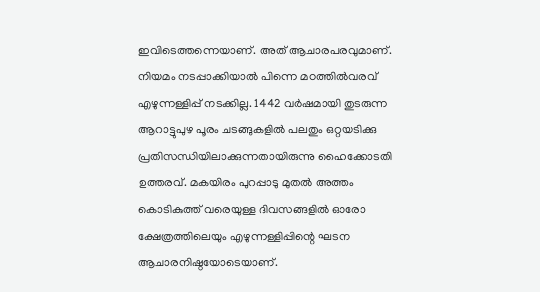ഇവിടെത്തന്നെയാണ്. അത് ആചാരപരവുമാണ്. നിയമം നടപ്പാക്കിയാല്‍ പിന്നെ മഠത്തില്‍വരവ് എഴുന്നള്ളിപ്പ് നടക്കില്ല. 1442 വര്‍ഷമായി തുടരുന്ന ആറാട്ടുപുഴ പൂരം ചടങ്ങുകളില്‍ പലതും ഒറ്റയടിക്കു പ്രതിസന്ധിയിലാക്കുന്നതായിരുന്നു ഹൈക്കോടതി ഉത്തരവ്. മകയിരം പുറപ്പാടു മുതല്‍ അത്തം കൊടികുത്ത് വരെയുള്ള ദിവസങ്ങളില്‍ ഓരോ ക്ഷേത്രത്തിലെയും എഴുന്നള്ളിപ്പിന്റെ ഘടന ആചാരനിഷ്ഠയോടെയാണ്.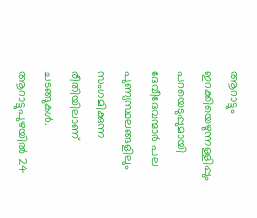ആറാട്ടും ഇറക്കിയെഴുന്നള്ളിപ്പും പറയെടുപ്പുമായി ദേവീദേവന്മാര്‍ പല പുണ്യസ്ഥലങ്ങളിലും സംഗമിക്കുന്ന രീതിയിലാണ് ചടങ്ങുകള്‍. ആറാട്ടുപുഴയില്‍ 24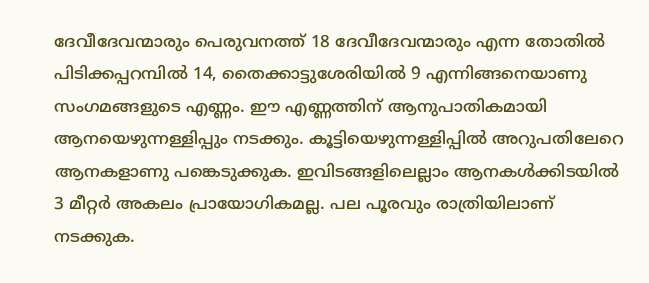ദേവീദേവന്മാരും പെരുവനത്ത് 18 ദേവീദേവന്മാരും എന്ന തോതില്‍ പിടിക്കപ്പറമ്പില്‍ 14, തൈക്കാട്ടുശേരിയില്‍ 9 എന്നിങ്ങനെയാണു സംഗമങ്ങളുടെ എണ്ണം. ഈ എണ്ണത്തിന് ആനുപാതികമായി ആനയെഴുന്നള്ളിപ്പും നടക്കും. കൂട്ടിയെഴുന്നള്ളിപ്പില്‍ അറുപതിലേറെ ആനകളാണു പങ്കെടുക്കുക. ഇവിടങ്ങളിലെല്ലാം ആനകള്‍ക്കിടയില്‍ 3 മീറ്റര്‍ അകലം പ്രായോഗികമല്ല. പല പൂരവും രാത്രിയിലാണ് നടക്കുക.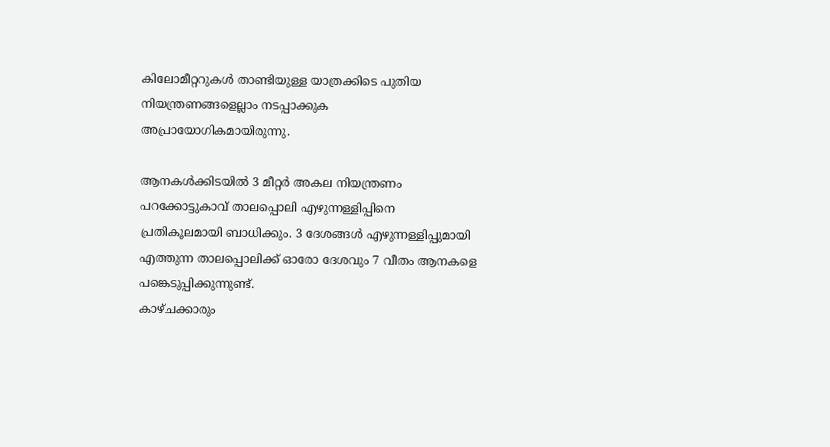കിലോമീറ്ററുകള്‍ താണ്ടിയുള്ള യാത്രക്കിടെ പുതിയ നിയന്ത്രണങ്ങളെല്ലാം നടപ്പാക്കുക അപ്രായോഗികമായിരുന്നു.

ആനകള്‍ക്കിടയില്‍ 3 മീറ്റര്‍ അകല നിയന്ത്രണം പറക്കോട്ടുകാവ് താലപ്പൊലി എഴുന്നള്ളിപ്പിനെ പ്രതികൂലമായി ബാധിക്കും. 3 ദേശങ്ങള്‍ എഴുന്നള്ളിപ്പുമായി എത്തുന്ന താലപ്പൊലിക്ക് ഓരോ ദേശവും 7 വീതം ആനകളെ പങ്കെടുപ്പിക്കുന്നുണ്ട്.
കാഴ്ചക്കാരും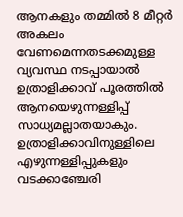ആനകളും തമ്മില്‍ 8 മീറ്റര്‍ അകലം വേണമെന്നതടക്കമുള്ള വ്യവസ്ഥ നടപ്പായാല്‍ ഉത്രാളിക്കാവ് പൂരത്തില്‍ ആനയെഴുന്നള്ളിപ്പ് സാധ്യമല്ലാതയാകും. ഉത്രാളിക്കാവിനുള്ളിലെ എഴുന്നള്ളിപ്പുകളും വടക്കാഞ്ചേരി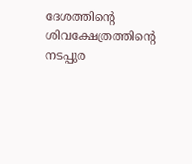ദേശത്തിന്റെ ശിവക്ഷേത്രത്തിന്റെ നടപ്പുര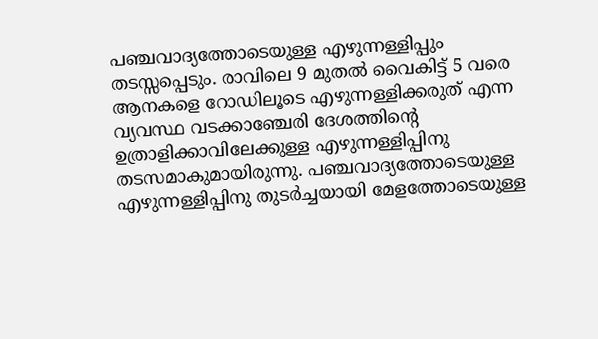പഞ്ചവാദ്യത്തോടെയുള്ള എഴുന്നള്ളിപ്പും തടസ്സപ്പെടും. രാവിലെ 9 മുതല്‍ വൈകിട്ട് 5 വരെ ആനകളെ റോഡിലൂടെ എഴുന്നള്ളിക്കരുത് എന്ന വ്യവസ്ഥ വടക്കാഞ്ചേരി ദേശത്തിന്റെ ഉത്രാളിക്കാവിലേക്കുള്ള എഴുന്നള്ളിപ്പിനു തടസമാകുമായിരുന്നു. പഞ്ചവാദ്യത്തോടെയുള്ള എഴുന്നള്ളിപ്പിനു തുടര്‍ച്ചയായി മേളത്തോടെയുള്ള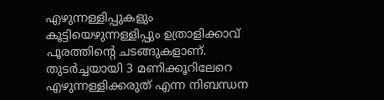എഴുന്നള്ളിപ്പുകളും കൂട്ടിയെഴുന്നള്ളിപ്പും ഉത്രാളിക്കാവ് പൂരത്തിന്റെ ചടങ്ങുകളാണ്. തുടര്‍ച്ചയായി 3 മണിക്കൂറിലേറെ എഴുന്നള്ളിക്കരുത് എന്ന നിബന്ധന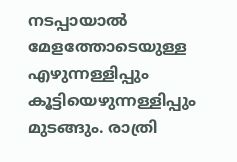നടപ്പായാല്‍ മേളത്തോടെയുള്ള എഴുന്നള്ളിപ്പും കൂട്ടിയെഴുന്നള്ളിപ്പും മുടങ്ങും. രാത്രി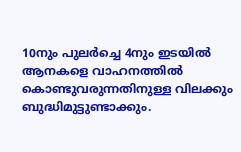10നും പുലര്‍ച്ചെ 4നും ഇടയില്‍ ആനകളെ വാഹനത്തില്‍ കൊണ്ടുവരുന്നതിനുള്ള വിലക്കും ബുദ്ധിമുട്ടുണ്ടാക്കും.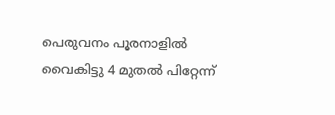പെരുവനം പൂരനാളില്‍ വൈകിട്ടു 4 മുതല്‍ പിറ്റേന്ന്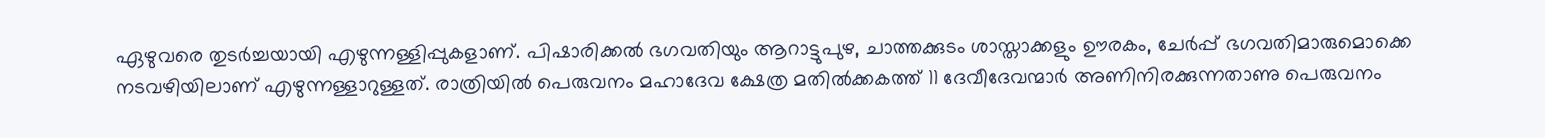ഏഴുവരെ തുടര്‍ച്ചയായി എഴുന്നള്ളിപ്പുകളാണ്. പിഷാരിക്കല്‍ ഭഗവതിയും ആറാട്ടുപുഴ, ചാത്തക്കുടം ശാസ്താക്കളും ഊരകം, ചേര്‍പ്പ് ഭഗവതിമാരുമൊക്കെ നടവഴിയിലാണ് എഴുന്നള്ളാറുള്ളത്. രാത്രിയില്‍ പെരുവനം മഹാദേവ ക്ഷേത്ര മതില്‍ക്കകത്ത് 11 ദേവീദേവന്മാര്‍ അണിനിരക്കുന്നതാണു പെരുവനം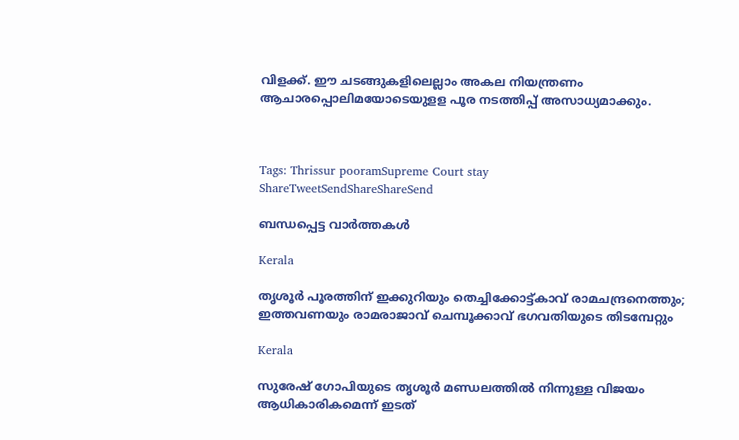വിളക്ക്. ഈ ചടങ്ങുകളിലെല്ലാം അകല നിയന്ത്രണം ആചാരപ്പൊലിമയോടെയുളള പൂര നടത്തിപ്പ് അസാധ്യമാക്കും.



Tags: Thrissur pooramSupreme Court stay
ShareTweetSendShareShareSend

ബന്ധപ്പെട്ട വാര്‍ത്തകള്‍

Kerala

തൃശൂർ പൂരത്തിന് ഇക്കുറിയും തെച്ചിക്കോട്ട്കാവ് രാമചന്ദ്രനെത്തും; ഇത്തവണയും രാമരാജാവ് ചെമ്പൂക്കാവ് ഭഗവതിയുടെ തിടമ്പേറ്റും

Kerala

സുരേഷ് ഗോപിയുടെ തൃശൂര്‍ മണ്ഡലത്തില്‍ നിന്നുള്ള വിജയം ആധികാരികമെന്ന് ഇടത്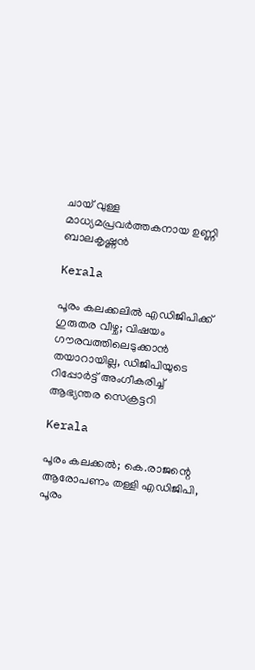ചായ് വുള്ള മാധ്യമപ്രവര്‍ത്തകനായ ഉണ്ണി ബാലകൃഷ്ണന്‍

Kerala

പൂരം കലക്കലിൽ എഡിജിപിക്ക് ഗുരുതര വീഴ്ച; വിഷയം ഗൗരവത്തിലെടുക്കാന്‍ തയാറായില്ല, ഡിജിപിയുടെ റിപ്പോർട്ട് അംഗീകരിച്ച് ആഭ്യന്തര സെക്രട്ടറി

Kerala

പൂരം കലക്കൽ; കെ.രാജന്റെ ആരോപണം തള്ളി എഡിജിപി, പൂരം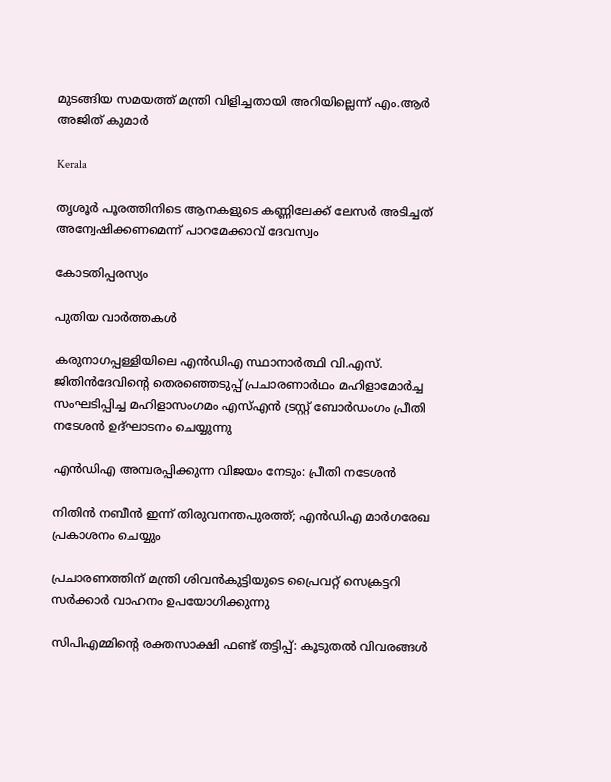മുടങ്ങിയ സമയത്ത് മന്ത്രി വിളിച്ചതായി അറിയില്ലെന്ന് എം.ആർ അജിത് കുമാർ

Kerala

തൃശൂര്‍ പൂരത്തിനിടെ ആനകളുടെ കണ്ണിലേക്ക് ലേസര്‍ അടിച്ചത് അന്വേഷിക്കണമെന്ന് പാറമേക്കാവ് ദേവസ്വം

കോടതിപ്പരസ്യം

പുതിയ വാര്‍ത്തകള്‍

കരുനാഗപ്പള്ളിയിലെ എന്‍ഡിഎ സ്ഥാനാര്‍ത്ഥി വി.എസ്. ജിതിന്‍ദേവിന്റെ തെരഞ്ഞെടുപ്പ് പ്രചാരണാര്‍ഥം മഹിളാമോര്‍ച്ച സംഘടിപ്പിച്ച മഹിളാസംഗമം എസ്എന്‍ ട്രസ്റ്റ് ബോര്‍ഡംഗം പ്രീതി നടേശന്‍ ഉദ്ഘാടനം ചെയ്യുന്നു

എന്‍ഡിഎ അമ്പരപ്പിക്കുന്ന വിജയം നേടും: പ്രീതി നടേശന്‍

നിതിന്‍ നബീന്‍ ഇന്ന് തിരുവനന്തപുരത്ത്; എന്‍ഡിഎ മാര്‍ഗരേഖ പ്രകാശനം ചെയ്യും

പ്രചാരണത്തിന് മന്ത്രി ശിവന്‍കുട്ടിയുടെ പ്രൈവറ്റ് സെക്രട്ടറി സര്‍ക്കാര്‍ വാഹനം ഉപയോഗിക്കുന്നു

സിപിഎമ്മിന്റെ രക്തസാക്ഷി ഫണ്ട് തട്ടിപ്പ്: കൂടുതല്‍ വിവരങ്ങള്‍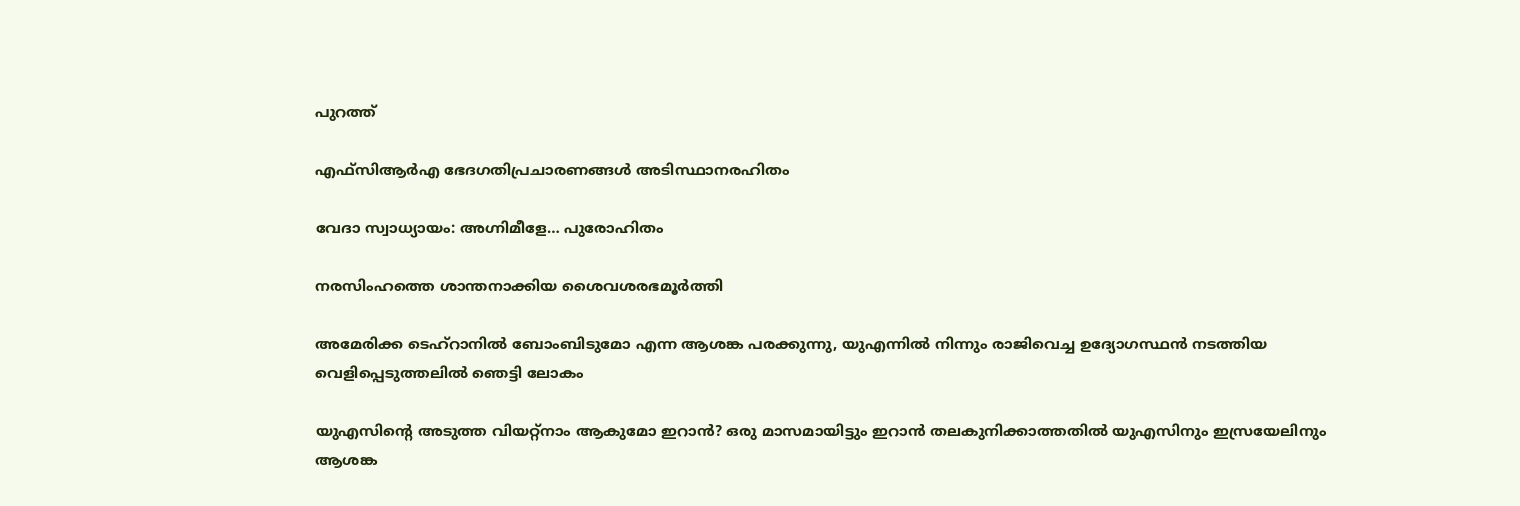പുറത്ത്

എഫ്‌സിആര്‍എ ഭേദഗതിപ്രചാരണങ്ങള്‍ അടിസ്ഥാനരഹിതം

വേദാ സ്വാധ്യായം: അഗ്നിമീളേ… പുരോഹിതം

നരസിംഹത്തെ ശാന്തനാക്കിയ ശൈവശരഭമൂര്‍ത്തി

അമേരിക്ക ടെഹ്റാനില്‍ ബോംബിടുമോ എന്ന ആശങ്ക പരക്കുന്നു, യുഎന്നില്‍ നിന്നും രാജിവെച്ച ഉദ്യോഗസ്ഥന്‍ നടത്തിയ വെളിപ്പെടുത്തലില്‍ ഞെട്ടി ലോകം

യുഎസിന്റെ അടുത്ത വിയറ്റ്നാം ആകുമോ ഇറാന്‍? ഒരു മാസമായിട്ടും ഇറാന്‍ തലകുനിക്കാത്തതില്‍ യുഎസിനും ഇസ്രയേലിനും ആശങ്ക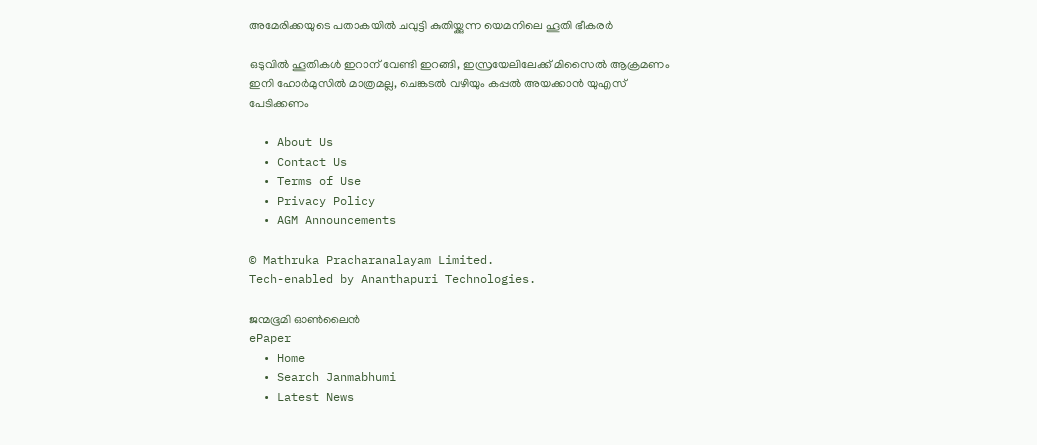അമേരിക്കയുടെ പതാകയില്‍ ചവുട്ടി കുതിയ്ക്കുന്ന യെമനിലെ ഹൂതി ഭീകരര്‍

ഒടുവില്‍ ഹൂതികള്‍ ഇറാന് വേണ്ടി ഇറങ്ങി, ഇസ്രയേലിലേക്ക് മിസൈല്‍ ആക്രമണം ഇനി ഹോര്‍മുസില്‍ മാത്രമല്ല, ചെങ്കടല്‍ വഴിയും കപ്പല്‍ അയക്കാന്‍ യുഎസ് പേടിക്കണം

  • About Us
  • Contact Us
  • Terms of Use
  • Privacy Policy
  • AGM Announcements

© Mathruka Pracharanalayam Limited.
Tech-enabled by Ananthapuri Technologies.

ജന്മഭൂമി ഓണ്‍ലൈന്‍
ePaper
  • Home
  • Search Janmabhumi
  • Latest News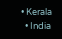• Kerala
  • India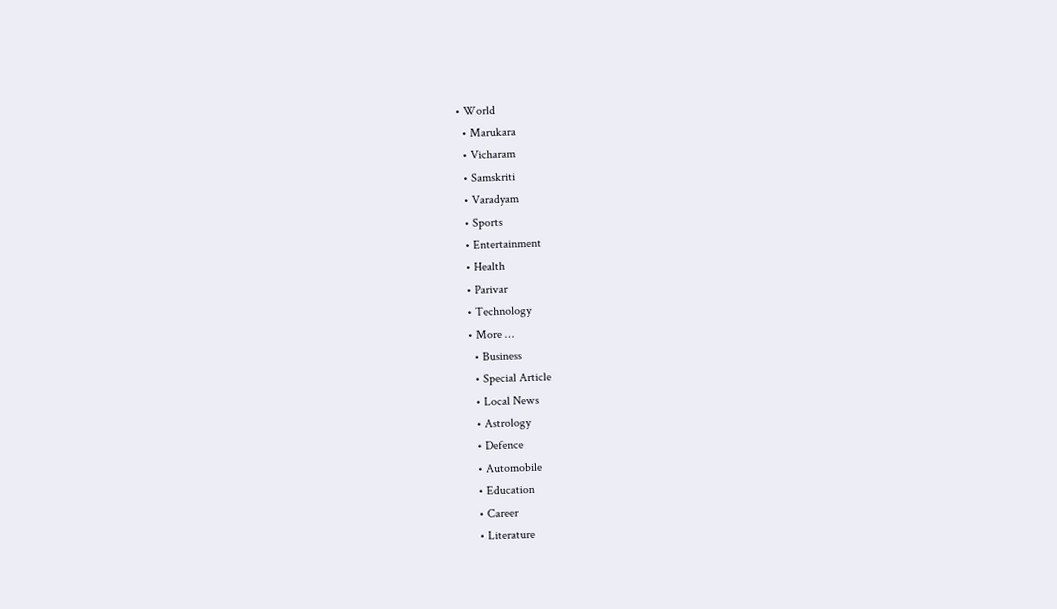• World
  • Marukara
  • Vicharam
  • Samskriti
  • Varadyam
  • Sports
  • Entertainment
  • Health
  • Parivar
  • Technology
  • More …
    • Business
    • Special Article
    • Local News
    • Astrology
    • Defence
    • Automobile
    • Education
    • Career
    • Literature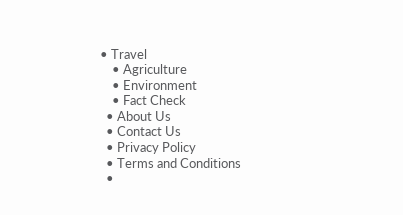• Travel
    • Agriculture
    • Environment
    • Fact Check
  • About Us
  • Contact Us
  • Privacy Policy
  • Terms and Conditions
  •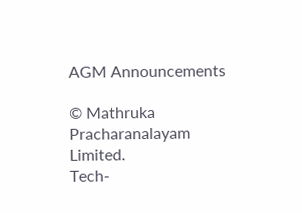AGM Announcements

© Mathruka Pracharanalayam Limited.
Tech-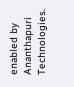enabled by Ananthapuri Technologies.